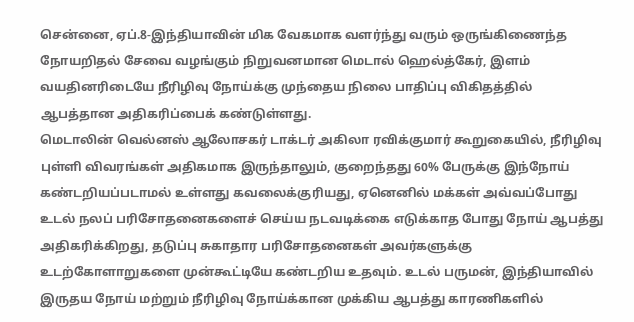சென்னை, ஏப்.8-இந்தியாவின் மிக வேகமாக வளர்ந்து வரும் ஒருங்கிணைந்த நோயறிதல் சேவை வழங்கும் நிறுவனமான மெடால் ஹெல்த்கேர், இளம் வயதினரிடையே நீரிழிவு நோய்க்கு முந்தைய நிலை பாதிப்பு விகிதத்தில் ஆபத்தான அதிகரிப்பைக் கண்டுள்ளது.
மெடாலின் வெல்னஸ் ஆலோசகர் டாக்டர் அகிலா ரவிக்குமார் கூறுகையில், நீரிழிவு புள்ளி விவரங்கள் அதிகமாக இருந்தாலும், குறைந்தது 60% பேருக்கு இந்நோய் கண்டறியப்படாமல் உள்ளது கவலைக்குரியது, ஏனெனில் மக்கள் அவ்வப்போது உடல் நலப் பரிசோதனைகளைச் செய்ய நடவடிக்கை எடுக்காத போது நோய் ஆபத்து அதிகரிக்கிறது, தடுப்பு சுகாதார பரிசோதனைகள் அவர்களுக்கு உடற்கோளாறுகளை முன்கூட்டியே கண்டறிய உதவும். உடல் பருமன், இந்தியாவில் இருதய நோய் மற்றும் நீரிழிவு நோய்க்கான முக்கிய ஆபத்து காரணிகளில்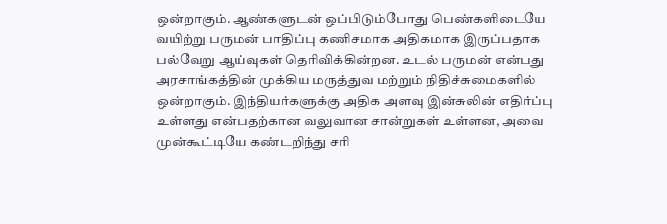ஒன்றாகும். ஆண்களுடன் ஒப்பிடும்போது பெண்களிடையே வயிற்று பருமன் பாதிப்பு கணிசமாக அதிகமாக இருப்பதாக பல்வேறு ஆய்வுகள் தெரிவிக்கின்றன. உடல் பருமன் என்பது அரசாங்கத்தின் முக்கிய மருத்துவ மற்றும் நிதிச்சுமைகளில் ஒன்றாகும். இந்தியர்களுக்கு அதிக அளவு இன்சுலின் எதிர்ப்பு உள்ளது என்பதற்கான வலுவான சான்றுகள் உள்ளன, அவை முன்கூட்டியே கண்டறிந்து சரி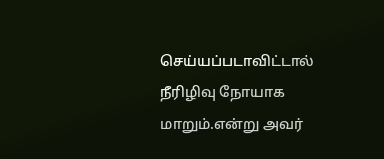செய்யப்படாவிட்டால் நீரிழிவு நோயாக மாறும்.என்று அவர்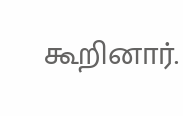கூறினார்.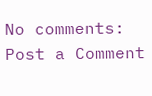No comments:
Post a Comment